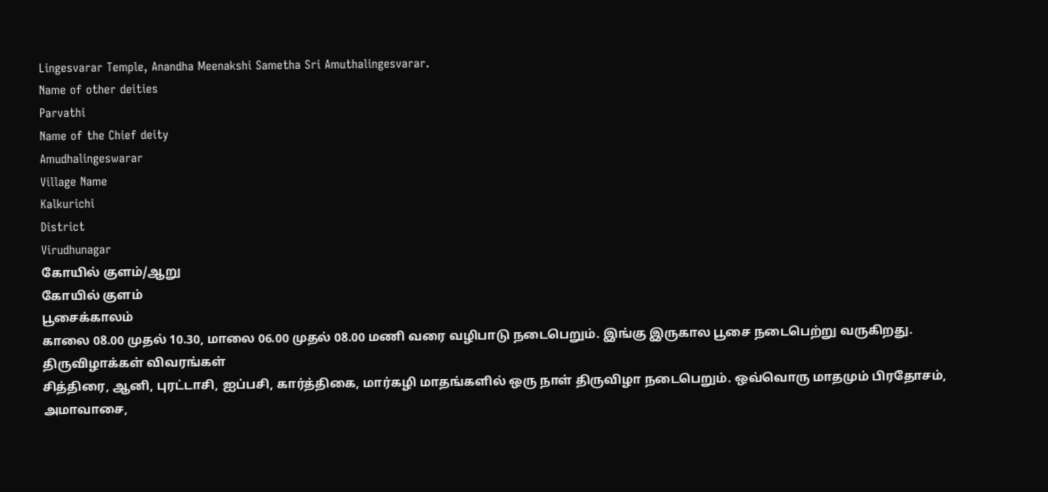Lingesvarar Temple, Anandha Meenakshi Sametha Sri Amuthalingesvarar.
Name of other deities
Parvathi
Name of the Chief deity
Amudhalingeswarar
Village Name
Kalkurichi
District
Virudhunagar
கோயில் குளம்/ஆறு
கோயில் குளம்
பூசைக்காலம்
காலை 08.00 முதல் 10.30, மாலை 06.00 முதல் 08.00 மணி வரை வழிபாடு நடைபெறும். இங்கு இருகால பூசை நடைபெற்று வருகிறது.
திருவிழாக்கள் விவரங்கள்
சித்திரை, ஆனி, புரட்டாசி, ஐப்பசி, கார்த்திகை, மார்கழி மாதங்களில் ஒரு நாள் திருவிழா நடைபெறும். ஒவ்வொரு மாதமும் பிரதோசம், அமாவாசை,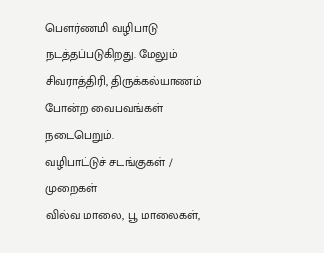பௌர்ணமி வழிபாடு நடத்தப்படுகிறது. மேலும் சிவராத்திரி, திருக்கல்யாணம் போன்ற வைபவங்கள் நடைபெறும்.
வழிபாட்டுச் சடங்குகள் / முறைகள்
வில்வ மாலை, பூ மாலைகள்,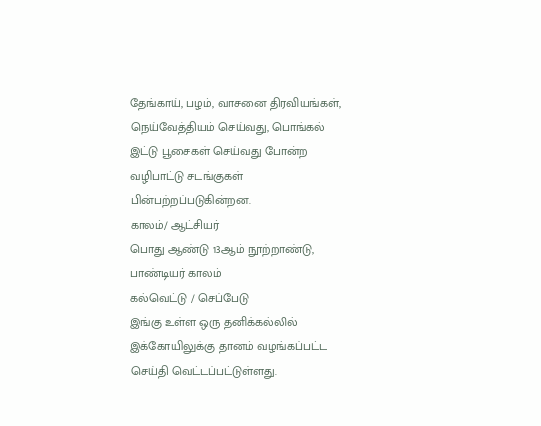தேங்காய், பழம், வாசனை திரவியங்கள், நெய்வேத்தியம் செய்வது, பொங்கல் இட்டு பூசைகள் செய்வது போன்ற வழிபாட்டு சடங்குகள் பின்பற்றப்படுகின்றன.
காலம்/ ஆட்சியர்
பொது ஆண்டு 13ஆம் நூற்றாண்டு, பாண்டியர் காலம்
கல்வெட்டு / செப்பேடு
இங்கு உள்ள ஒரு தனிக்கல்லில் இக்கோயிலுக்கு தானம் வழங்கப்பட்ட செய்தி வெட்டப்பட்டுள்ளது.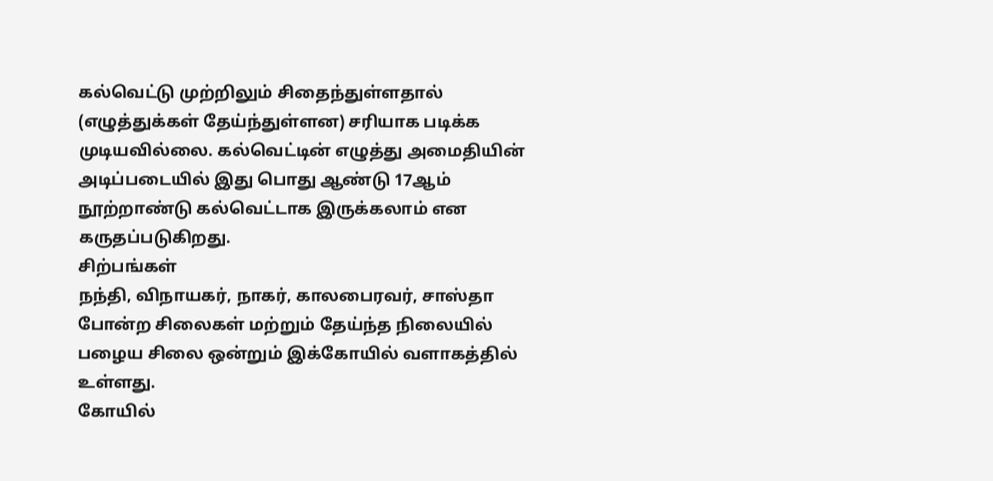கல்வெட்டு முற்றிலும் சிதைந்துள்ளதால் (எழுத்துக்கள் தேய்ந்துள்ளன) சரியாக படிக்க முடியவில்லை. கல்வெட்டின் எழுத்து அமைதியின் அடிப்படையில் இது பொது ஆண்டு 17ஆம் நூற்றாண்டு கல்வெட்டாக இருக்கலாம் என கருதப்படுகிறது.
சிற்பங்கள்
நந்தி, விநாயகர், நாகர், காலபைரவர், சாஸ்தா போன்ற சிலைகள் மற்றும் தேய்ந்த நிலையில் பழைய சிலை ஒன்றும் இக்கோயில் வளாகத்தில் உள்ளது.
கோயில்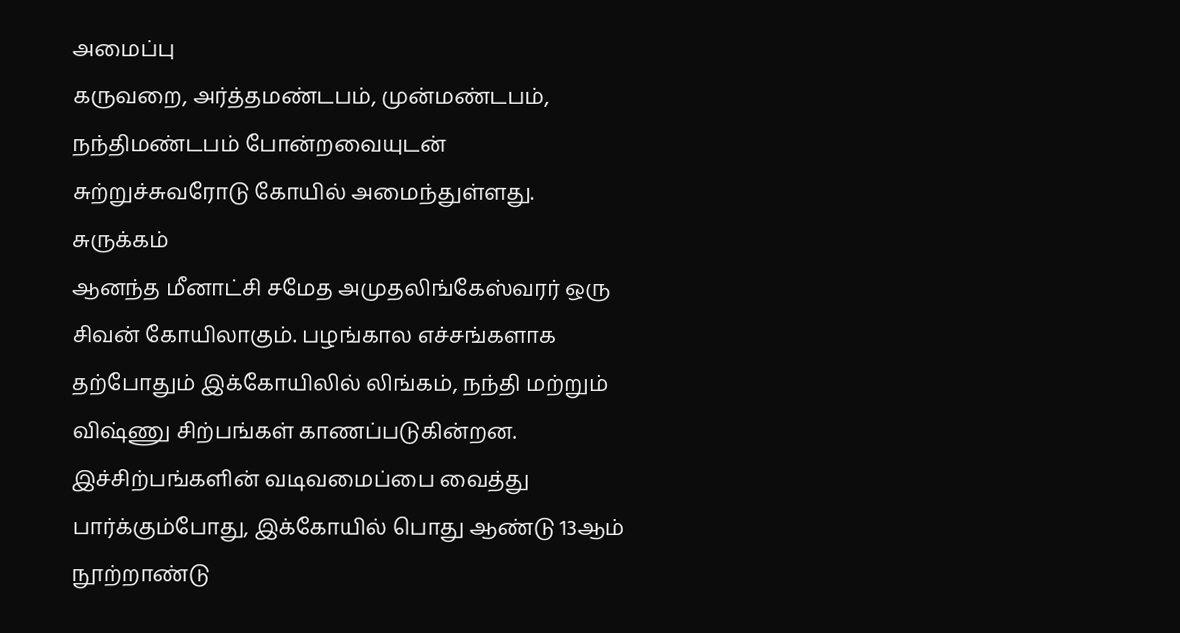அமைப்பு
கருவறை, அர்த்தமண்டபம், முன்மண்டபம், நந்திமண்டபம் போன்றவையுடன் சுற்றுச்சுவரோடு கோயில் அமைந்துள்ளது.
சுருக்கம்
ஆனந்த மீனாட்சி சமேத அமுதலிங்கேஸ்வரர் ஒரு சிவன் கோயிலாகும். பழங்கால எச்சங்களாக தற்போதும் இக்கோயிலில் லிங்கம், நந்தி மற்றும் விஷ்ணு சிற்பங்கள் காணப்படுகின்றன. இச்சிற்பங்களின் வடிவமைப்பை வைத்து பார்க்கும்போது, இக்கோயில் பொது ஆண்டு 13ஆம் நூற்றாண்டு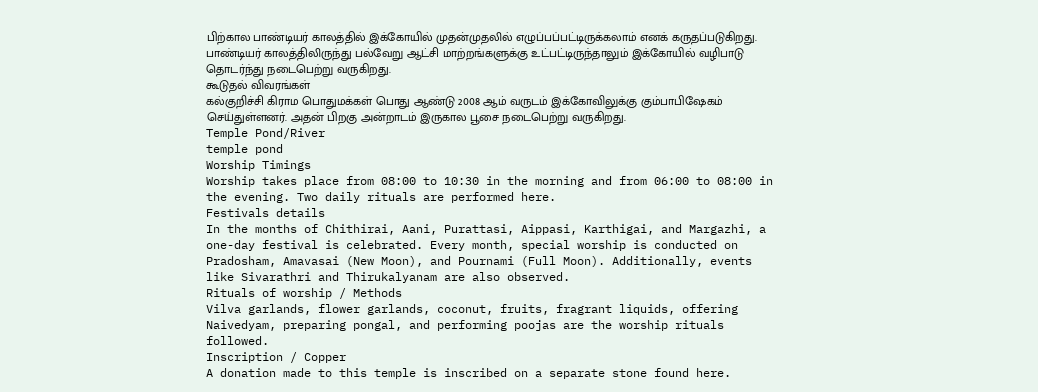பிற்கால பாண்டியர் காலத்தில் இக்கோயில் முதன்முதலில் எழுப்பப்பட்டிருக்கலாம் எனக் கருதப்படுகிறது. பாண்டியர் காலத்திலிருந்து பல்வேறு ஆட்சி மாற்றங்களுக்கு உட்பட்டிருந்தாலும் இக்கோயில் வழிபாடு தொடர்ந்து நடைபெற்று வருகிறது.
கூடுதல் விவரங்கள்
கல்குறிச்சி கிராம பொதுமக்கள் பொது ஆண்டு 2008 ஆம் வருடம் இக்கோவிலுக்கு கும்பாபிஷேகம் செய்துள்ளனர். அதன் பிறகு அன்றாடம் இருகால பூசை நடைபெற்று வருகிறது.
Temple Pond/River
temple pond
Worship Timings
Worship takes place from 08:00 to 10:30 in the morning and from 06:00 to 08:00 in the evening. Two daily rituals are performed here.
Festivals details
In the months of Chithirai, Aani, Purattasi, Aippasi, Karthigai, and Margazhi, a one-day festival is celebrated. Every month, special worship is conducted on Pradosham, Amavasai (New Moon), and Pournami (Full Moon). Additionally, events like Sivarathri and Thirukalyanam are also observed.
Rituals of worship / Methods
Vilva garlands, flower garlands, coconut, fruits, fragrant liquids, offering Naivedyam, preparing pongal, and performing poojas are the worship rituals followed.
Inscription / Copper
A donation made to this temple is inscribed on a separate stone found here.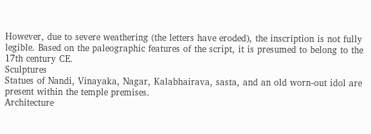However, due to severe weathering (the letters have eroded), the inscription is not fully legible. Based on the paleographic features of the script, it is presumed to belong to the 17th century CE.
Sculptures
Statues of Nandi, Vinayaka, Nagar, Kalabhairava, sasta, and an old worn-out idol are present within the temple premises.
Architecture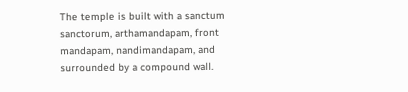The temple is built with a sanctum sanctorum, arthamandapam, front mandapam, nandimandapam, and surrounded by a compound wall.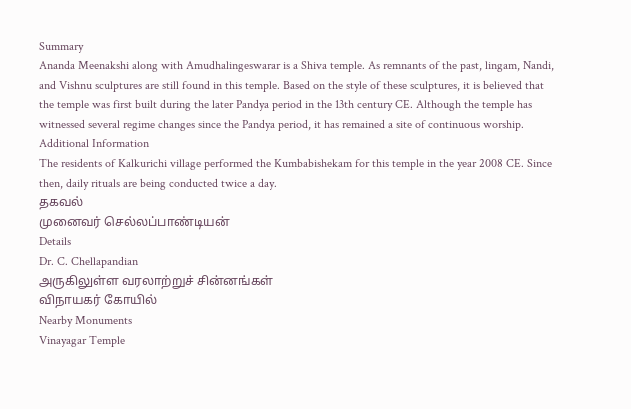Summary
Ananda Meenakshi along with Amudhalingeswarar is a Shiva temple. As remnants of the past, lingam, Nandi, and Vishnu sculptures are still found in this temple. Based on the style of these sculptures, it is believed that the temple was first built during the later Pandya period in the 13th century CE. Although the temple has witnessed several regime changes since the Pandya period, it has remained a site of continuous worship.
Additional Information
The residents of Kalkurichi village performed the Kumbabishekam for this temple in the year 2008 CE. Since then, daily rituals are being conducted twice a day.
தகவல்
முனைவர் செல்லப்பாண்டியன்
Details
Dr. C. Chellapandian
அருகிலுள்ள வரலாற்றுச் சின்னங்கள்
விநாயகர் கோயில்
Nearby Monuments
Vinayagar Temple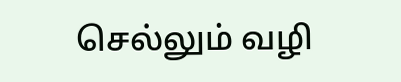செல்லும் வழி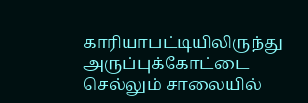காரியாபட்டியிலிருந்து அருப்புக்கோட்டை செல்லும் சாலையில்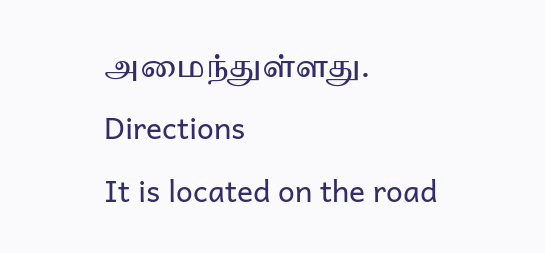அமைந்துள்ளது.
Directions
It is located on the road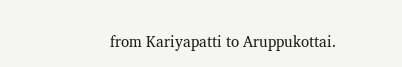from Kariyapatti to Aruppukottai.